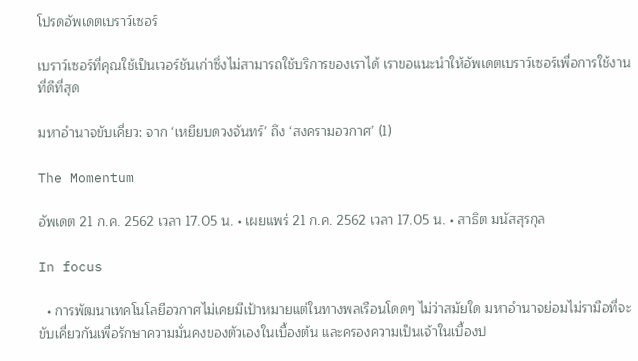โปรดอัพเดตเบราว์เซอร์

เบราว์เซอร์ที่คุณใช้เป็นเวอร์ชันเก่าซึ่งไม่สามารถใช้บริการของเราได้ เราขอแนะนำให้อัพเดตเบราว์เซอร์เพื่อการใช้งานที่ดีที่สุด

มหาอำนาจขับเคี่ยว: จาก ‘เหยียบดวงจันทร์’ ถึง ‘สงครามอวกาศ’ (1)

The Momentum

อัพเดต 21 ก.ค. 2562 เวลา 17.05 น. • เผยแพร่ 21 ก.ค. 2562 เวลา 17.05 น. • สาธิต มนัสสุรกุล

In focus

  • การพัฒนาเทคโนโลยีอวกาศไม่เคยมีเป้าหมายแต่ในทางพลเรือนโดดๆ ไม่ว่าสมัยใด มหาอำนาจย่อมไม่รามือที่จะขับเคี่ยวกันเพื่อรักษาความมั่นคงของตัวเองในเบื้องต้น และครองความเป็นเจ้าในเบื้องป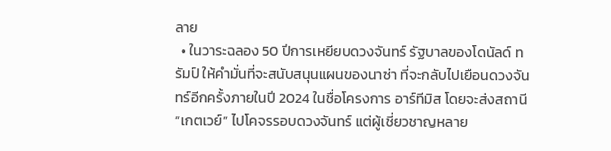ลาย
  • ในวาระฉลอง 50 ปีการเหยียบดวงจันทร์ รัฐบาลของโดนัลด์ ทรัมป์ ให้คำมั่นที่จะสนับสนุนแผนของนาซ่า ที่จะกลับไปเยือนดวงจันทร์อีกครั้งภายในปี 2024 ในชื่อโครงการ อาร์ทีมิส โดยจะส่งสถานี “เกตเวย์” ไปโคจรรอบดวงจันทร์ แต่ผู้เชี่ยวชาญหลาย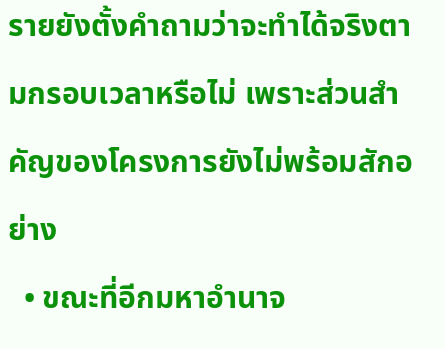รายยังตั้งคำถามว่าจะทำได้จริงตามกรอบเวลาหรือไม่ เพราะส่วนสำคัญของโครงการยังไม่พร้อมสักอย่าง
  • ขณะที่อีกมหาอำนาจ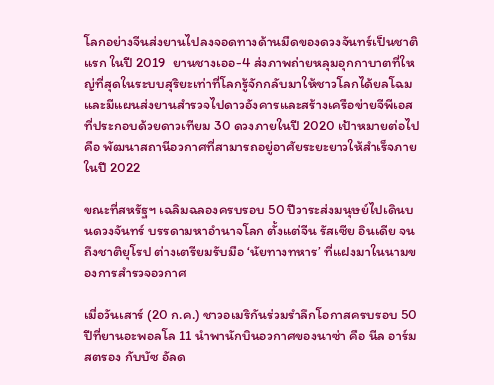โลกอย่างจีนส่งยานไปลงจอดทางด้านมืดของดวงจันทร์เป็นชาติแรก ในปี 2019  ยานชางเออ-4 ส่งภาพถ่ายหลุมอุกกาบาตที่ใหญ่ที่สุดในระบบสุริยะเท่าที่โลกรู้จักกลับมาให้ชาวโลกได้ยลโฉม และมีแผนส่งยานสำรวจไปดาวอังคารและสร้างเครือข่ายจีพีเอสที่ประกอบด้วยดาวเทียม 30 ดวงภายในปี 2020 เป้าหมายต่อไปคือ พัฒนาสถานีอวกาศที่สามารถอยู่อาศัยระยะยาวให้สำเร็จภายในปี 2022

ขณะที่สหรัฐฯ เฉลิมฉลองครบรอบ 50 ปีวาระส่งมนุษย์ไปเดินบนดวงจันทร์ บรรดามหาอำนาจโลก ตั้งแต่จีน รัสเซีย อินเดีย จนถึงชาติยุโรป ต่างเตรียมรับมือ ‘นัยทางทหาร’ ที่แฝงมาในนามของการสำรวจอวกาศ

เมื่อวันเสาร์ (20 ก.ค.) ชาวอเมริกันร่วมรำลึกโอกาสครบรอบ 50 ปีที่ยานอะพอลโล 11 นำพานักบินอวกาศของนาซ่า คือ นีล อาร์มสตรอง กับบัซ อัลด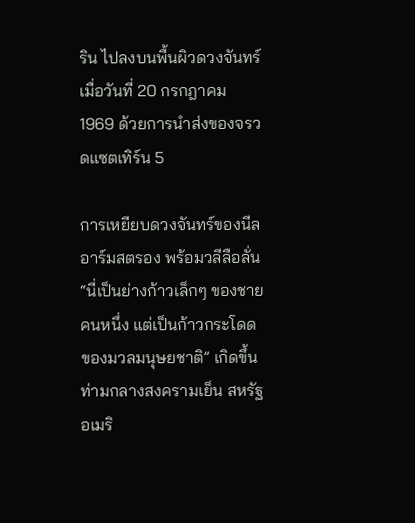ริน ไปลงบนพื้นผิวดวงจันทร์เมื่อวันที่ 20 กรกฎาคม 1969 ด้วยการนำส่งของจรวดแซตเทิร์น 5

การเหยียบดวงจันทร์ของนีล อาร์มสตรอง พร้อมวลีลือลั่น “นี่เป็นย่างก้าวเล็กๆ ของชายคนหนึ่ง แต่เป็นก้าวกระโดดของมวลมนุษยชาติ” เกิดขึ้นท่ามกลางสงครามเย็น สหรัฐอเมริ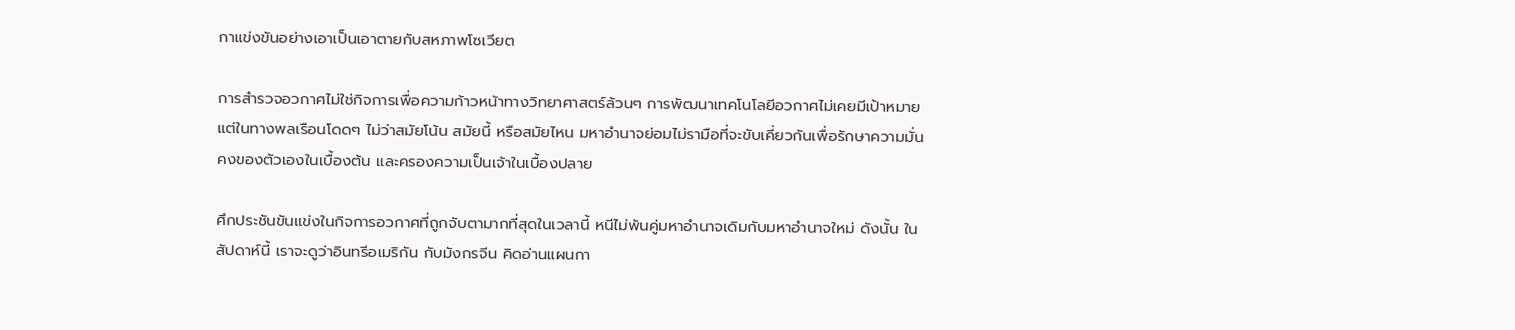กาแข่งขันอย่างเอาเป็นเอาตายกับสหภาพโซเวียต

การสำรวจอวกาศไม่ใช่กิจการเพื่อความก้าวหน้าทางวิทยาศาสตร์ล้วนๆ การพัฒนาเทคโนโลยีอวกาศไม่เคยมีเป้าหมายแต่ในทางพลเรือนโดดๆ ไม่ว่าสมัยโน้น สมัยนี้ หรือสมัยไหน มหาอำนาจย่อมไม่รามือที่จะขับเคี่ยวกันเพื่อรักษาความมั่นคงของตัวเองในเบื้องต้น และครองความเป็นเจ้าในเบื้องปลาย

ศึกประชันขันแข่งในกิจการอวกาศที่ถูกจับตามากที่สุดในเวลานี้ หนีไม่พ้นคู่มหาอำนาจเดิมกับมหาอำนาจใหม่ ดังนั้น ในสัปดาห์นี้ เราจะดูว่าอินทรีอเมริกัน กับมังกรจีน คิดอ่านแผนกา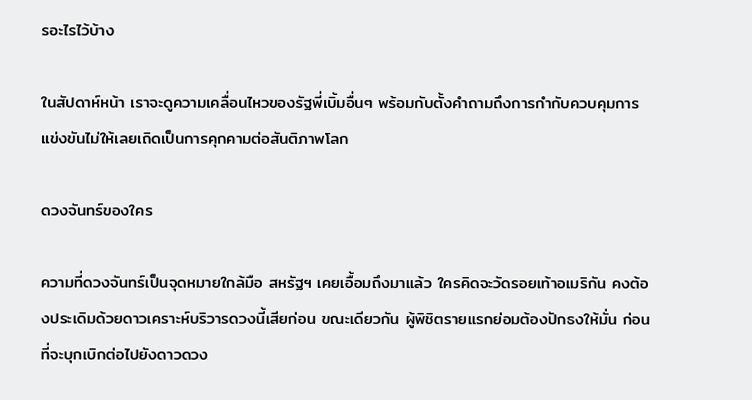รอะไรไว้บ้าง

ในสัปดาห์หน้า เราจะดูความเคลื่อนไหวของรัฐพี่เบิ้มอื่นๆ พร้อมกับตั้งคำถามถึงการกำกับควบคุมการแข่งขันไม่ให้เลยเถิดเป็นการคุกคามต่อสันติภาพโลก

ดวงจันทร์ของใคร

ความที่ดวงจันทร์เป็นจุดหมายใกล้มือ สหรัฐฯ เคยเอื้อมถึงมาแล้ว ใครคิดจะวัดรอยเท้าอเมริกัน คงต้องประเดิมด้วยดาวเคราะห์บริวารดวงนี้เสียก่อน ขณะเดียวกัน ผู้พิชิตรายแรกย่อมต้องปักธงให้มั่น ก่อนที่จะบุกเบิกต่อไปยังดาวดวง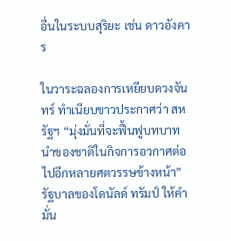อื่นในระบบสุริยะ เช่น ดาวอังคาร

ในวาระฉลองการเหยียบดวงจันทร์ ทำเนียบขาวประกาศว่า สหรัฐฯ “มุ่งมั่นที่จะฟื้นฟูบทบาทนำของชาติในกิจการอวกาศต่อไปอีกหลายศตวรรษข้างหน้า” รัฐบาลของโดนัลด์ ทรัมป์ ให้คำมั่น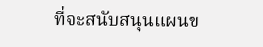ที่จะสนับสนุนแผนข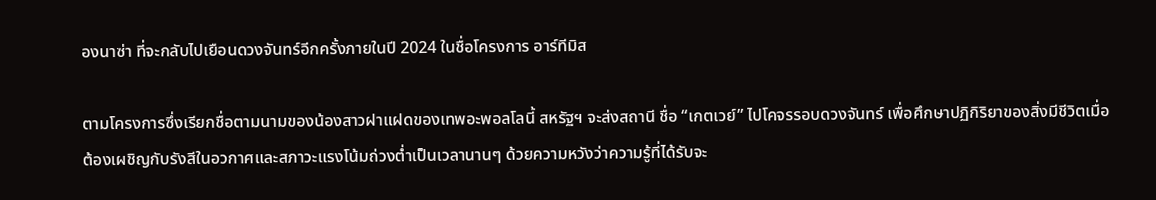องนาซ่า ที่จะกลับไปเยือนดวงจันทร์อีกครั้งภายในปี 2024 ในชื่อโครงการ อาร์ทีมิส

ตามโครงการซึ่งเรียกชื่อตามนามของน้องสาวฝาแฝดของเทพอะพอลโลนี้ สหรัฐฯ จะส่งสถานี ชื่อ “เกตเวย์” ไปโคจรรอบดวงจันทร์ เพื่อศึกษาปฏิกิริยาของสิ่งมีชีวิตเมื่อต้องเผชิญกับรังสีในอวกาศและสภาวะแรงโน้มถ่วงต่ำเป็นเวลานานๆ ด้วยความหวังว่าความรู้ที่ได้รับจะ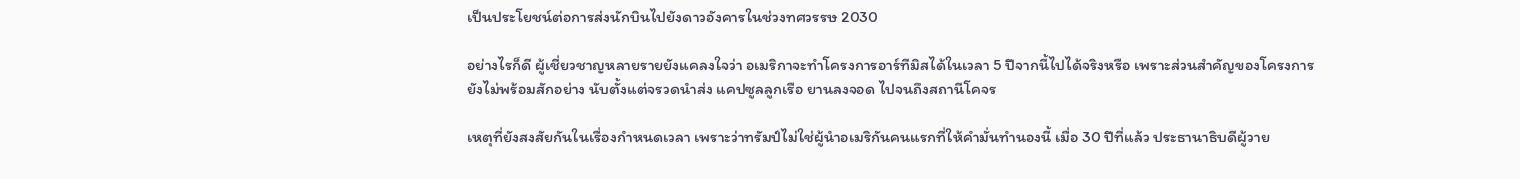เป็นประโยชน์ต่อการส่งนักบินไปยังดาวอังคารในช่วงทศวรรษ 2030

อย่างไรก็ดี ผู้เชี่ยวชาญหลายรายยังแคลงใจว่า อเมริกาจะทำโครงการอาร์ทีมิสได้ในเวลา 5 ปีจากนี้ไปได้จริงหรือ เพราะส่วนสำคัญของโครงการยังไม่พร้อมสักอย่าง นับตั้งแต่จรวดนำส่ง แคปซูลลูกเรือ ยานลงจอด ไปจนถึงสถานีโคจร

เหตุที่ยังสงสัยกันในเรื่องกำหนดเวลา เพราะว่าทรัมป์ไม่ใช่ผู้นำอเมริกันคนแรกที่ให้คำมั่นทำนองนี้ เมื่อ 30 ปีที่แล้ว ประธานาธิบดีผู้วาย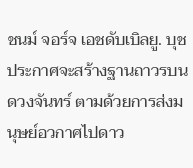ชนม์ จอร์จ เอชดับเบิลยู. บุช ประกาศจะสร้างฐานถาวรบนดวงจันทร์ ตามด้วยการส่งมนุษย์อวกาศไปดาว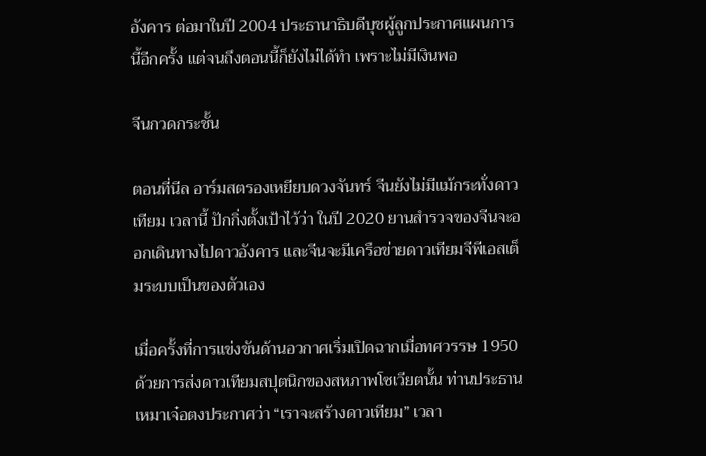อังคาร ต่อมาในปี 2004 ประธานาธิบดีบุชผู้ลูกประกาศแผนการนี้อีกครั้ง แต่จนถึงตอนนี้ก็ยังไม่ได้ทำ เพราะไม่มีเงินพอ

จีนกวดกระชั้น

ตอนที่นีล อาร์มสตรองเหยียบดวงจันทร์ จีนยังไม่มีแม้กระทั่งดาวเทียม เวลานี้ ปักกิ่งตั้งเป้าไว้ว่า ในปี 2020 ยานสำรวจของจีนจะออกเดินทางไปดาวอังคาร และจีนจะมีเครือข่ายดาวเทียมจีพีเอสเต็มระบบเป็นของตัวเอง

เมื่อครั้งที่การแข่งขันด้านอวกาศเริ่มเปิดฉากเมื่อทศวรรษ 1950 ด้วยการส่งดาวเทียมสปุตนิกของสหภาพโซเวียตนั้น ท่านประธานเหมาเจ๋อตงประกาศว่า “เราจะสร้างดาวเทียม” เวลา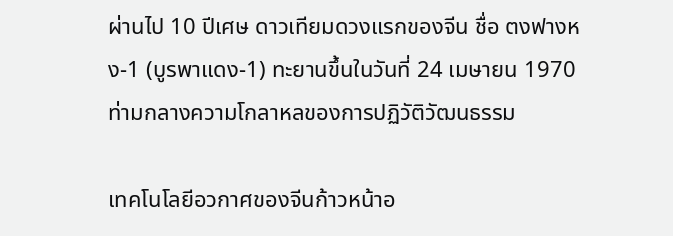ผ่านไป 10 ปีเศษ ดาวเทียมดวงแรกของจีน ชื่อ ตงฟางหง-1 (บูรพาแดง-1) ทะยานขึ้นในวันที่ 24 เมษายน 1970 ท่ามกลางความโกลาหลของการปฏิวัติวัฒนธรรม

เทคโนโลยีอวกาศของจีนก้าวหน้าอ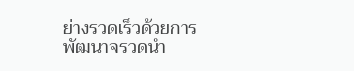ย่างรวดเร็วด้วยการพัฒนาจรวดนำ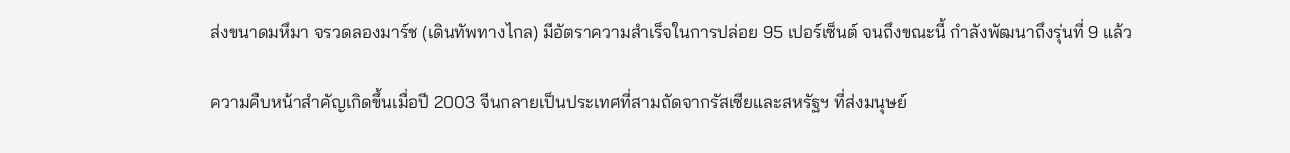ส่งขนาดมหึมา จรวดลองมาร์ช (เดินทัพทางไกล) มีอัตราความสำเร็จในการปล่อย 95 เปอร์เซ็นต์ จนถึงขณะนี้ กำลังพัฒนาถึงรุ่นที่ 9 แล้ว

ความคืบหน้าสำคัญเกิดขึ้นเมื่อปี 2003 จีนกลายเป็นประเทศที่สามถัดจากรัสเซียและสหรัฐฯ ที่ส่งมนุษย์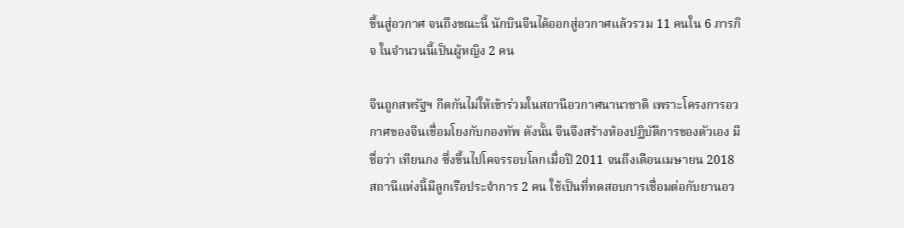ขึ้นสู่อวกาศ จนถึงขณะนี้ นักบินจีนได้ออกสู่อวกาศแล้วรวม 11 คนใน 6 ภารกิจ ในจำนวนนี้เป็นผู้หญิง 2 คน

จีนถูกสหรัฐฯ กีดกันไม่ให้เข้าร่วมในสถานีอวกาศนานาชาติ เพราะโครงการอวกาศของจีนเชื่อมโยงกับกองทัพ ดังนั้น จีนจึงสร้างห้องปฏิบัติการของตัวเอง มีชื่อว่า เทียนกง ซึ่งขึ้นไปโคจรรอบโลกเมื่อปี 2011 จนถึงเดือนเมษายน 2018 สถานีแห่งนี้มีลูกเรือประจำการ 2 คน ใช้เป็นที่ทดสอบการเชื่อมต่อกับยานอว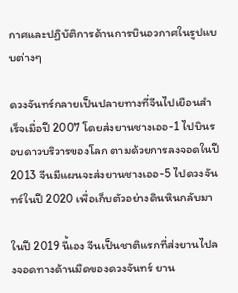กาศและปฏิบัติการด้านการบินอวกาศในรูปแบบต่างๆ

ดวงจันทร์กลายเป็นปลายทางที่จีนไปเยือนสำเร็จเมื่อปี 2007 โดยส่งยานชางเออ-1 ไปบินรอบดาวบริวารของโลก ตามด้วยการลงจอดในปี 2013 จีนมีแผนจะส่งยานชางเออ-5 ไปดวงจันทร์ในปี 2020 เพื่อเก็บตัวอย่างดินหินกลับมา

ในปี 2019 นี้เอง จีนเป็นชาติแรกที่ส่งยานไปลงจอดทางด้านมืดของดวงจันทร์ ยาน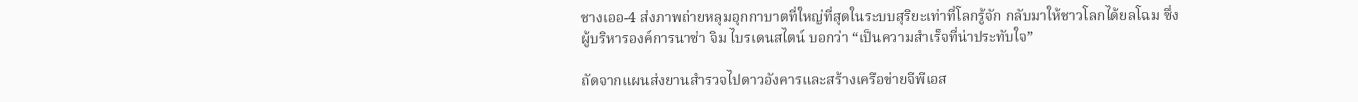ชางเออ-4 ส่งภาพถ่ายหลุมอุกกาบาตที่ใหญ่ที่สุดในระบบสุริยะเท่าที่โลกรู้จัก กลับมาให้ชาวโลกได้ยลโฉม ซึ่งผู้บริหารองค์การนาซ่า จิม ไบรเดนสไตน์ บอกว่า “เป็นความสำเร็จที่น่าประทับใจ”

ถัดจากแผนส่งยานสำรวจไปดาวอังคารและสร้างเครือข่ายจีพีเอส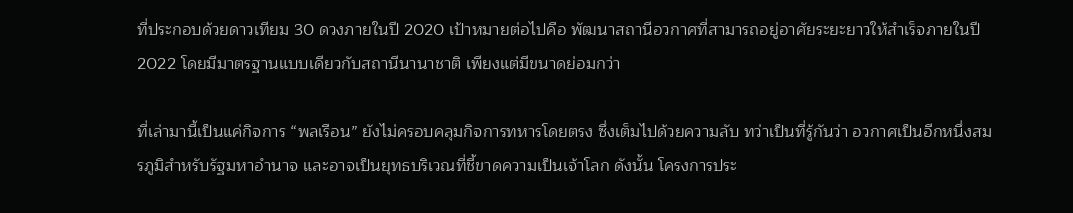ที่ประกอบด้วยดาวเทียม 30 ดวงภายในปี 2020 เป้าหมายต่อไปคือ พัฒนาสถานีอวกาศที่สามารถอยู่อาศัยระยะยาวให้สำเร็จภายในปี 2022 โดยมีมาตรฐานแบบเดียวกับสถานีนานาชาติ เพียงแต่มีขนาดย่อมกว่า

ที่เล่ามานี้เป็นแค่กิจการ “พลเรือน” ยังไม่ครอบคลุมกิจการทหารโดยตรง ซึ่งเต็มไปด้วยความลับ ทว่าเป็นที่รู้กันว่า อวกาศเป็นอีกหนึ่งสมรภูมิสำหรับรัฐมหาอำนาจ และอาจเป็นยุทธบริเวณที่ชี้ขาดความเป็นเจ้าโลก ดังนั้น โครงการประ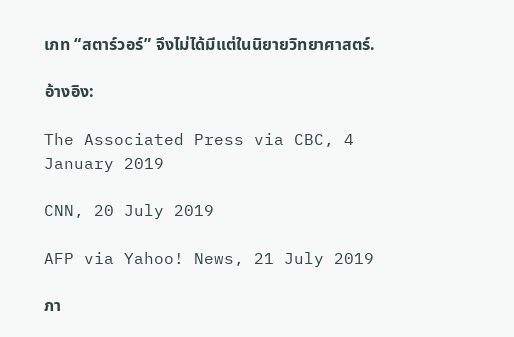เภท “สตาร์วอร์” จึงไม่ได้มีแต่ในนิยายวิทยาศาสตร์.

อ้างอิง:

The Associated Press via CBC, 4 January 2019

CNN, 20 July 2019

AFP via Yahoo! News, 21 July 2019

ภา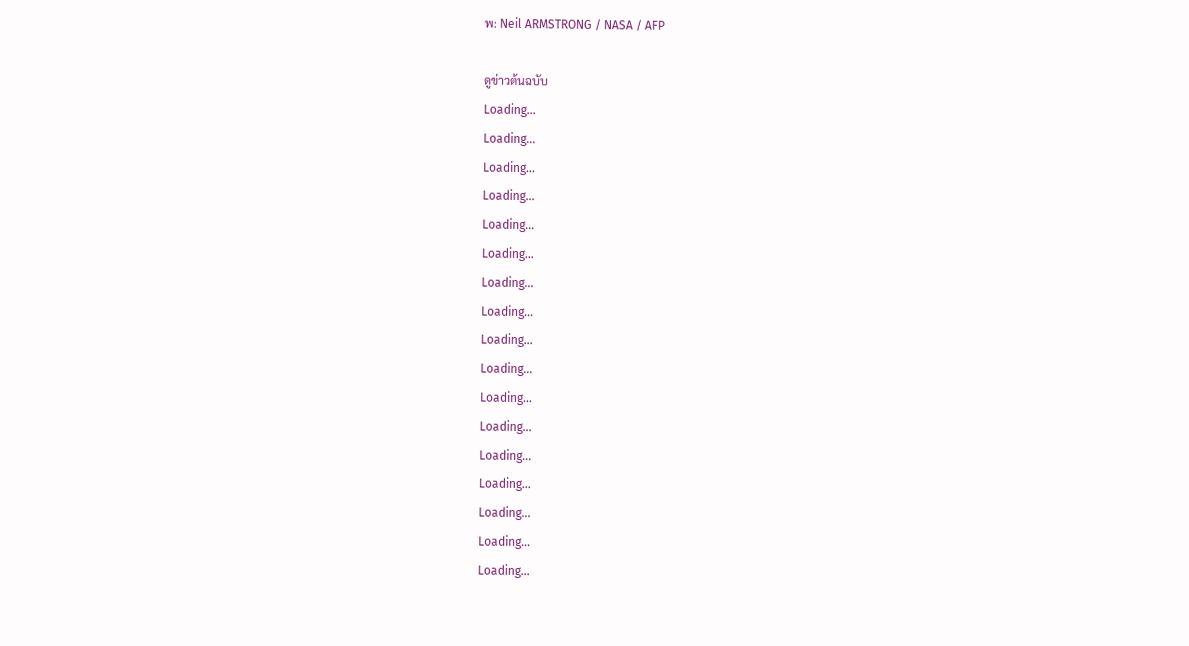พ: Neil ARMSTRONG / NASA / AFP

ดูข่าวต้นฉบับ
Loading...
Loading...
Loading...
Loading...
Loading...
Loading...
Loading...
Loading...
Loading...
Loading...
Loading...
Loading...
Loading...
Loading...
Loading...
Loading...
Loading...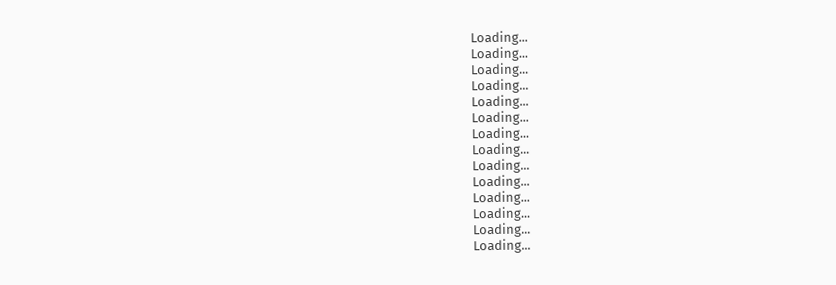Loading...
Loading...
Loading...
Loading...
Loading...
Loading...
Loading...
Loading...
Loading...
Loading...
Loading...
Loading...
Loading...
Loading...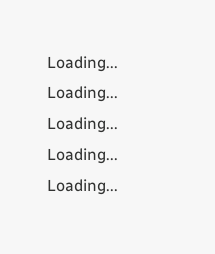Loading...
Loading...
Loading...
Loading...
Loading...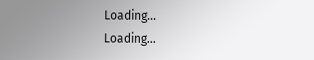Loading...
Loading...